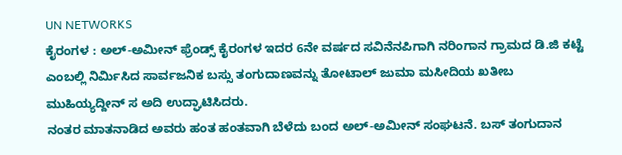UN NETWORKS
ಕೈರಂಗಳ : ಅಲ್-ಅಮೀನ್ ಫ್ರೆಂಡ್ಸ್ ಕೈರಂಗಳ ಇದರ 6ನೇ ವರ್ಷದ ಸವಿನೆನಪಿಗಾಗಿ ನರಿಂಗಾನ ಗ್ರಾಮದ ಡಿ.ಜಿ ಕಟ್ಟೆ ಎಂಬಲ್ಲಿ ನಿರ್ಮಿಸಿದ ಸಾರ್ವಜನಿಕ ಬಸ್ಸು ತಂಗುದಾಣವನ್ನು ತೋಟಾಲ್ ಜುಮಾ ಮಸೀದಿಯ ಖತೀಬ ಮುಹಿಯ್ಯದ್ದೀನ್ ಸ ಅದಿ ಉದ್ಘಾಟಿಸಿದರು.
ನಂತರ ಮಾತನಾಡಿದ ಅವರು ಹಂತ ಹಂತವಾಗಿ ಬೆಳೆದು ಬಂದ ಅಲ್-ಅಮೀನ್ ಸಂಘಟನೆ. ಬಸ್ ತಂಗುದಾನ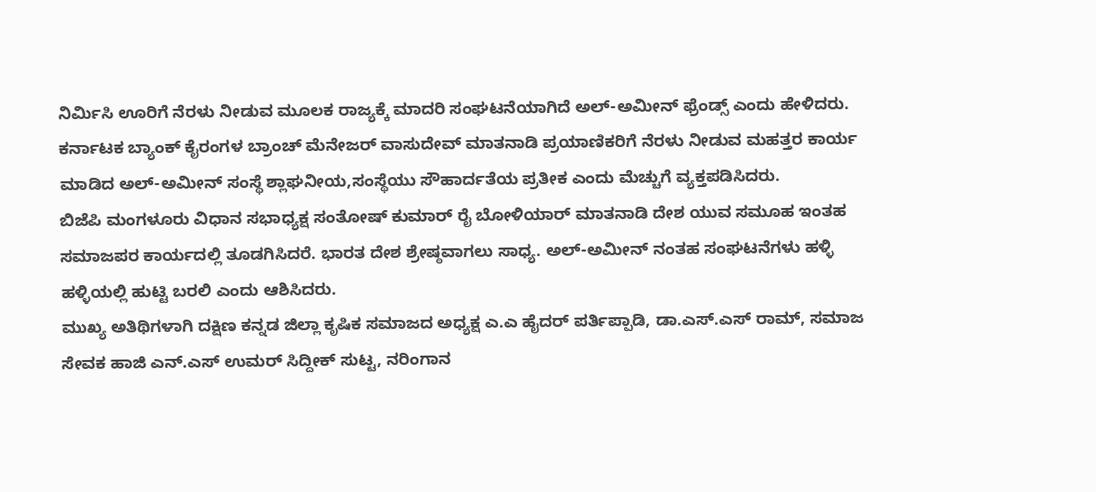ನಿರ್ಮಿಸಿ ಊರಿಗೆ ನೆರಳು ನೀಡುವ ಮೂಲಕ ರಾಜ್ಯಕ್ಕೆ ಮಾದರಿ ಸಂಘಟನೆಯಾಗಿದೆ ಅಲ್-ಅಮೀನ್ ಫ್ರೆಂಡ್ಸ್ ಎಂದು ಹೇಳಿದರು.
ಕರ್ನಾಟಕ ಬ್ಯಾಂಕ್ ಕೈರಂಗಳ ಬ್ರಾಂಚ್ ಮೆನೇಜರ್ ವಾಸುದೇವ್ ಮಾತನಾಡಿ ಪ್ರಯಾಣಿಕರಿಗೆ ನೆರಳು ನೀಡುವ ಮಹತ್ತರ ಕಾರ್ಯ ಮಾಡಿದ ಅಲ್-ಅಮೀನ್ ಸಂಸ್ಥೆ ಶ್ಲಾಘನೀಯ,ಸಂಸ್ಥೆಯು ಸೌಹಾರ್ದತೆಯ ಪ್ರತೀಕ ಎಂದು ಮೆಚ್ಚುಗೆ ವ್ಯಕ್ತಪಡಿಸಿದರು.
ಬಿಜೆಪಿ ಮಂಗಳೂರು ವಿಧಾನ ಸಭಾಧ್ಯಕ್ಷ ಸಂತೋಷ್ ಕುಮಾರ್ ರೈ ಬೋಳಿಯಾರ್ ಮಾತನಾಡಿ ದೇಶ ಯುವ ಸಮೂಹ ಇಂತಹ ಸಮಾಜಪರ ಕಾರ್ಯದಲ್ಲಿ ತೂಡಗಿಸಿದರೆ. ಭಾರತ ದೇಶ ಶ್ರೇಷ್ಠವಾಗಲು ಸಾಧ್ಯ. ಅಲ್-ಅಮೀನ್ ನಂತಹ ಸಂಘಟನೆಗಳು ಹಳ್ಳಿ ಹಳ್ಳಿಯಲ್ಲಿ ಹುಟ್ಟಿ ಬರಲಿ ಎಂದು ಆಶಿಸಿದರು.
ಮುಖ್ಯ ಅತಿಥಿಗಳಾಗಿ ದಕ್ಷಿಣ ಕನ್ನಡ ಜಿಲ್ಲಾ ಕೃಷಿಕ ಸಮಾಜದ ಅಧ್ಯಕ್ಷ ಎ.ಎ ಹೈದರ್ ಪರ್ತಿಪ್ಪಾಡಿ, ಡಾ.ಎಸ್.ಎಸ್ ರಾಮ್, ಸಮಾಜ ಸೇವಕ ಹಾಜಿ ಎನ್.ಎಸ್ ಉಮರ್ ಸಿದ್ದೀಕ್ ಸುಟ್ಟ, ನರಿಂಗಾನ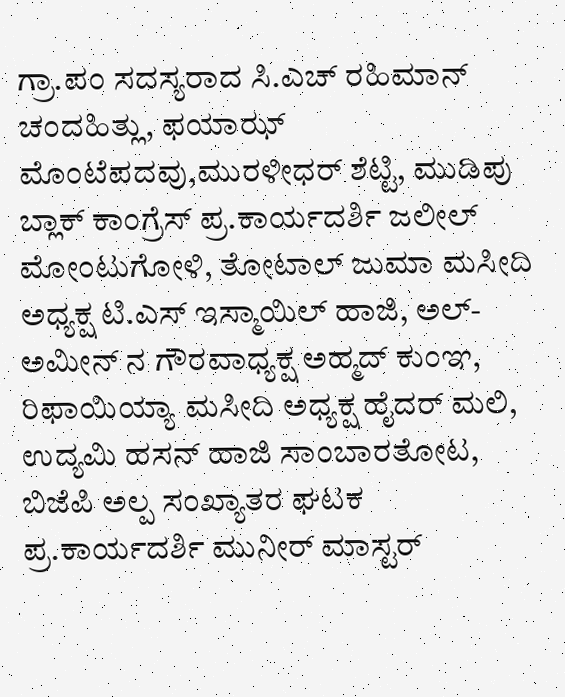ಗ್ರಾ.ಪಂ ಸದಸ್ಯರಾದ ಸಿ.ಎಚ್ ರಹಿಮಾನ್ ಚಂದಹಿತ್ಲು, ಫಯಾಝ್ ಮೊಂಟೆಪದವು,ಮುರಳೀಧರ್ ಶೆಟ್ಟಿ, ಮುಡಿಪು ಬ್ಲಾಕ್ ಕಾಂಗ್ರೆಸ್ ಪ್ರ.ಕಾರ್ಯದರ್ಶಿ ಜಲೀಲ್ ಮೋಂಟುಗೋಳಿ, ತೋಟಾಲ್ ಜುಮಾ ಮಸೀದಿ ಅಧ್ಯಕ್ಷ ಟಿ.ಎಸ್ ಇಸ್ಮಾಯಿಲ್ ಹಾಜಿ, ಅಲ್-ಅಮೀನ್ ನ ಗೌರವಾಧ್ಯಕ್ಷ ಅಹ್ಮದ್ ಕುಂಞ, ರಿಫಾಯಿಯ್ಯಾ ಮಸೀದಿ ಅಧ್ಯಕ್ಷ ಹೈದರ್ ಮಲಿ, ಉದ್ಯಮಿ ಹಸನ್ ಹಾಜಿ ಸಾಂಬಾರತೋಟ, ಬಿಜೆಪಿ ಅಲ್ಪ ಸಂಖ್ಯಾತರ ಘಟಕ ಪ್ರ.ಕಾರ್ಯದರ್ಶಿ ಮುನೀರ್ ಮಾಸ್ಟರ್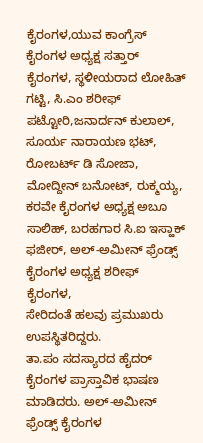ಕೈರಂಗಳ,ಯುವ ಕಾಂಗ್ರೆಸ್ ಕೈರಂಗಳ ಅಧ್ಯಕ್ಷ ಸತ್ತಾರ್ ಕೈರಂಗಳ, ಸ್ಥಳೀಯರಾದ ಲೋಹಿತ್ ಗಟ್ಟಿ, ಸಿ.ಎಂ ಶರೀಫ್ ಪಟ್ಟೋರಿ,ಜನಾರ್ದನ್ ಕುಲಾಲ್, ಸೂರ್ಯ ನಾರಾಯಣ ಭಟ್, ರೋಬರ್ಟ್ ಡಿ ಸೋಜಾ, ಮೋದ್ದೀನ್ ಬನೋಟ್, ರುಕ್ಮಯ್ಯ, ಕರವೇ ಕೈರಂಗಳ ಅಧ್ಯಕ್ಷ ಅಬೂ ಸಾಲಿಹ್, ಬರಹಗಾರ ಸಿ.ಐ ಇಸ್ಹಾಕ್ ಫಜೀರ್, ಅಲ್-ಅಮೀನ್ ಫ್ರೆಂಡ್ಸ್ ಕೈರಂಗಳ ಅಧ್ಯಕ್ಷ ಶರೀಫ್ ಕೈರಂಗಳ,
ಸೇರಿದಂತೆ ಹಲವು ಪ್ರಮುಖರು ಉಪಸ್ಥಿತರಿದ್ದರು.
ತಾ.ಪಂ ಸದಸ್ಯಾರದ ಹೈದರ್ ಕೈರಂಗಳ ಪ್ರಾಸ್ತಾವಿಕ ಭಾಷಣ ಮಾಡಿದರು. ಅಲ್-ಅಮೀನ್ ಫ್ರೆಂಡ್ಸ್ ಕೈರಂಗಳ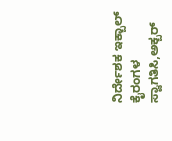ನಿರ್ದೇಶಕ ಇಕ್ಬಾಲ್ ಕೈರಂಗಳ ಸ್ವಾಗತಿಸಿ,ಅಕ್ಬರ್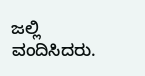ಜಲ್ಲಿ ವಂದಿಸಿದರು.